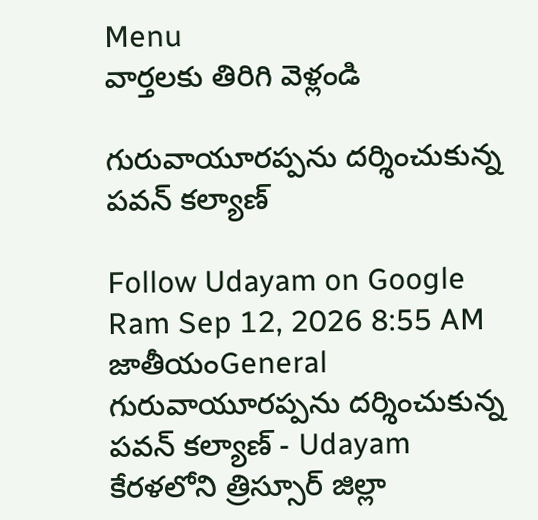Menu
వార్తలకు తిరిగి వెళ్లండి

గురువాయూరప్పను దర్శించుకున్న పవన్‌ కల్యాణ్‌

Follow Udayam on Google
Ram Sep 12, 2026 8:55 AM జాతీయంGeneral
గురువాయూరప్పను దర్శించుకున్న పవన్‌ కల్యాణ్‌ - Udayam
కేరళలోని త్రిస్సూర్‌ జిల్లా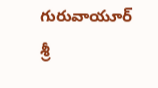గురువాయూర్‌ శ్రీ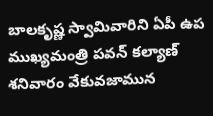బాలకృష్ణ స్వామివారిని ఏపీ ఉప ముఖ్యమంత్రి పవన్‌ కల్యాణ్‌ శనివారం వేకువజామున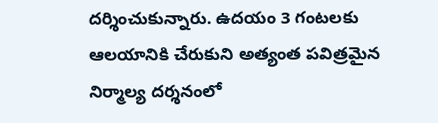దర్శించుకున్నారు. ఉదయం 3 గంటలకు ఆలయానికి చేరుకుని అత్యంత పవిత్రమైన నిర్మాల్య దర్శనంలో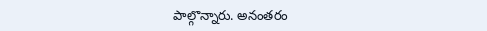పాల్గొన్నారు. అనంతరం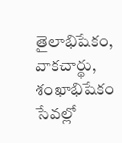తైలాభిషేకం, వాకచార్థు, శంఖాభిషేకం సేవల్లో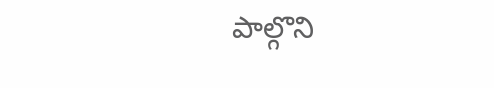పాల్గొని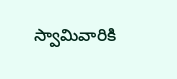స్వామివారికి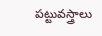పట్టువస్త్రాలు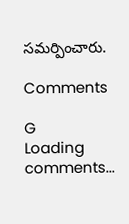సమర్పించారు.

Comments

G
Loading comments...